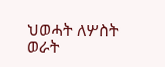ህወሓት ለሦስት ወራት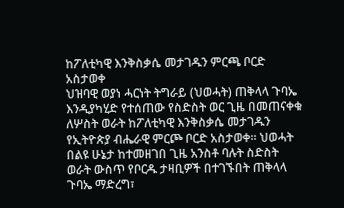ከፖለቲካዊ እንቅስቃሴ መታገዱን ምርጫ ቦርድ አስታወቀ
ህዝባዊ ወያነ ሓርነት ትግራይ (ህወሓት) ጠቅላላ ጉባኤ እንዲያካሂድ የተሰጠው የስድስት ወር ጊዜ በመጠናቀቁ ለሦስት ወራት ከፖለቲካዊ እንቅስቃሴ መታገዱን የኢትዮጵያ ብሔራዊ ምርጮ ቦርድ አስታወቀ። ህወሓት በልዩ ሁኔታ ከተመዘገበ ጊዜ አንስቶ ባሉት ስድስት ወራት ውስጥ የቦርዱ ታዛቢዎች በተገኙበት ጠቅላላ ጉባኤ ማድረግ፣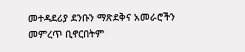መተዳደሪያ ደንቡን ማጽደቅና አመራሮችን መምረጥ ቢኖርበትም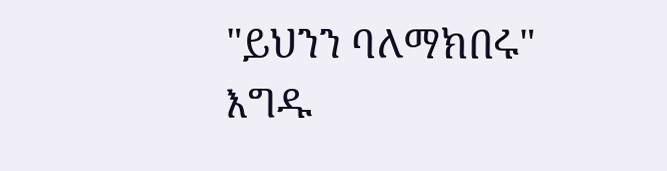"ይህንን ባለማክበሩ" እግዱ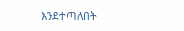እንደተጣለበት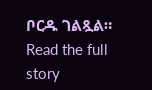ቦርዱ ገልጿል።
Read the full story